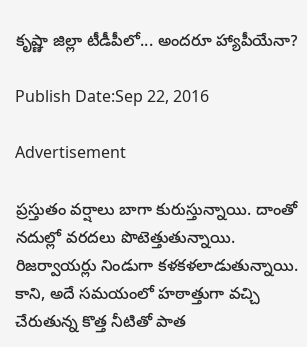కృష్ణా జిల్లా టీడీపీలో... అందరూ హ్యాపీయేనా?

Publish Date:Sep 22, 2016

Advertisement

ప్రస్తుతం వర్షాలు బాగా కురుస్తున్నాయి. దాంతో నదుల్లో వరదలు పొటెత్తుతున్నాయి. రిజర్వాయర్లు నిండుగా కళకళలాడుతున్నాయి. కాని, అదే సమయంలో హఠాత్తుగా వచ్చి చేరుతున్న కొత్త నీటితో పాత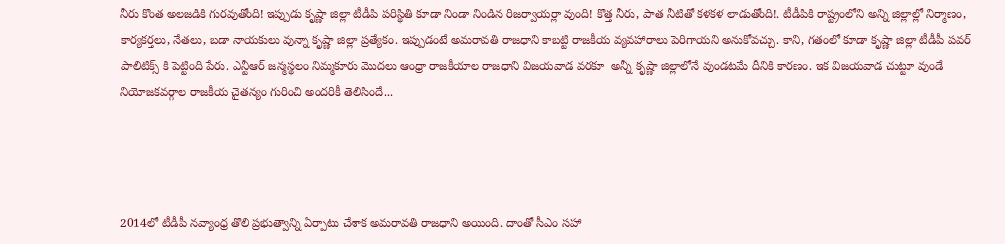నీరు కొంత అలజడికి గురవుతోంది! ఇప్పుడు కృష్ణా జిల్లా టీడీపి పరిస్థితి కూడా నిండా నిండిన రిజర్వాయర్లా వుంది! కొత్త నీరు, పాత నీటితో కళకళ లాడుతోంది!. టీడీపికి రాష్ట్రంలోని అన్ని జిల్లాల్లో నిర్మాణం, కార్యకర్తలు, నేతలు, బడా నాయకులు వున్నా కృష్ణా జిల్లా ప్రత్యేకం. ఇప్పుడంటే అమరావతి రాజధాని కాబట్టి రాజకీయ వ్యవహారాలు పెరిగాయని అనుకోవచ్చు. కాని, గతంలో కూడా కృష్ణా జిల్లా టీడీపీ పవర్ పాలిటిక్స్ కి పెట్టింది పేరు. ఎన్టీఆర్ జన్మస్థలం నిమ్మకూరు మొదలు ఆంధ్రా రాజకీయాల రాజధాని విజయవాడ వరకూ  అన్నీ కృష్ణా జిల్లాలోనే వుండటమే దీనికి కారణం. ఇక విజయవాడ చుట్టూ వుండే నియోజకవర్గాల రాజకీయ చైతన్యం గురించి అందరికీ తెలిసిందే...




2014లో టీడీపీ నవ్యాంధ్ర తొలి ప్రభుత్వాన్ని ఏర్పాటు చేశాక అమరావతి రాజధాని అయింది. దాంతో సీఎం సహా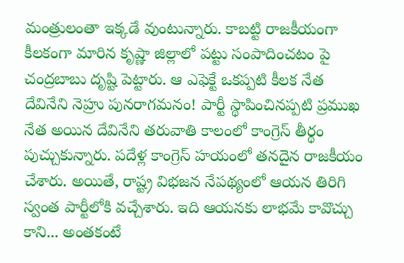మంత్రులంతా ఇక్కడే వుంటున్నారు. కాబట్టి రాజకీయంగా కీలకంగా మారిన కృష్ణా జిల్లాలో పట్టు సంపాదించటం పై చంద్రబాబు దృష్టి పెట్టారు. ఆ ఎఫెక్టే ఒకప్పటి కీలక నేత దేవినేని నెహ్రు పునరాగమనం! పార్టీ స్థాపించినప్పటి ప్రముఖ నేత అయిన దేవినేని తరువాతి కాలంలో కాంగ్రెస్ తీర్థం పుచ్చుకున్నారు. పదేళ్ల కాంగ్రెస్ హయంలో తనదైన రాజకీయం చేశారు. అయితే, రాష్ట్ర విభజన నేపథ్యంలో ఆయన తిరిగి స్వంత పార్టీలోకి వచ్చేశారు. ఇది ఆయనకు లాభమే కావొచ్చు కాని... అంతకంటే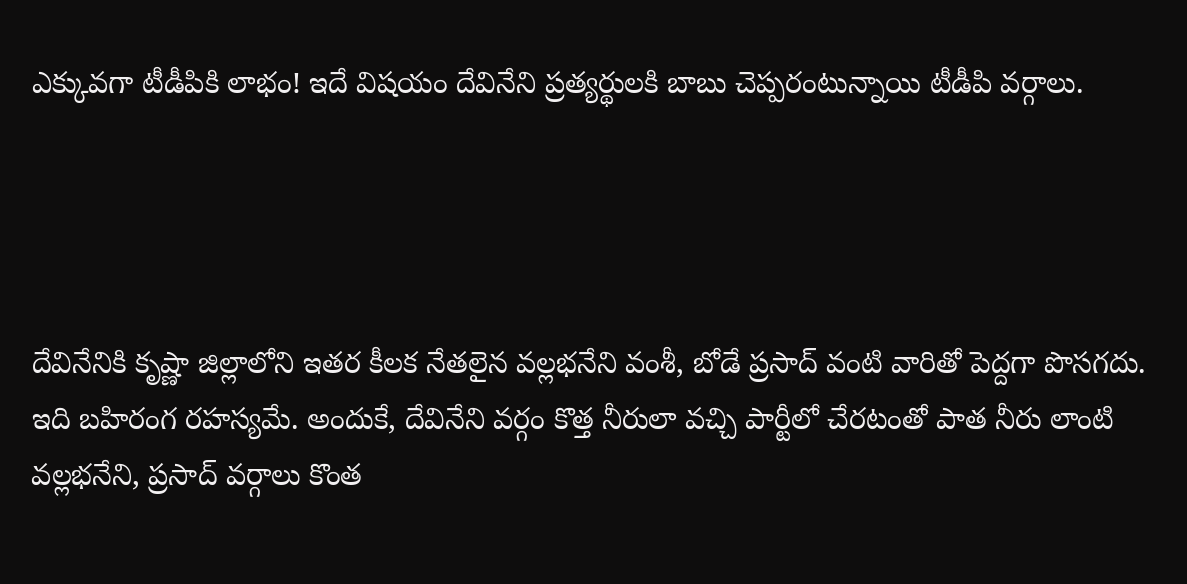ఎక్కువగా టీడీపికి లాభం! ఇదే విషయం దేవినేని ప్రత్యర్థులకి బాబు చెప్పరంటున్నాయి టీడీపి వర్గాలు.




దేవినేనికి కృష్ణా జిల్లాలోని ఇతర కీలక నేతలైన వల్లభనేని వంశీ, బోడే ప్రసాద్ వంటి వారితో పెద్దగా పొసగదు. ఇది బహిరంగ రహస్యమే. అందుకే, దేవినేని వర్గం కొత్త నీరులా వచ్చి పార్టీలో చేరటంతో పాత నీరు లాంటి వల్లభనేని, ప్రసాద్ వర్గాలు కొంత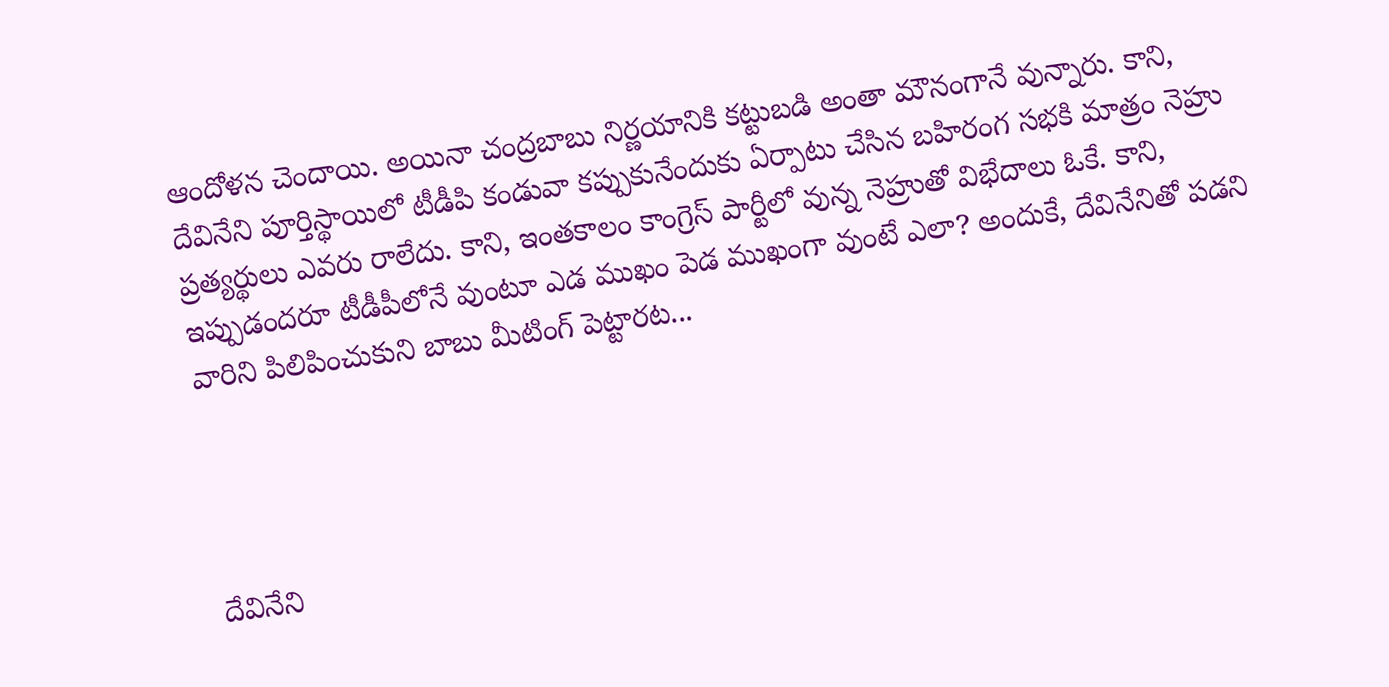ఆందోళన చెందాయి. అయినా చంద్రబాబు నిర్ణయానికి కట్టుబడి అంతా మౌనంగానే వున్నారు. కాని, దేవినేని పూర్తిస్థాయిలో టీడీపి కండువా కప్పుకునేందుకు ఏర్పాటు చేసిన బహిరంగ సభకి మాత్రం నెహ్రు ప్రత్యర్థులు ఎవరు రాలేదు. కాని, ఇంతకాలం కాంగ్రెస్ పార్టీలో వున్న నెహ్రుతో విభేదాలు ఓకే. కాని, ఇప్పుడందరూ టీడీపీలోనే వుంటూ ఎడ ముఖం పెడ ముఖంగా వుంటే ఎలా? అందుకే, దేవినేనితో పడని వారిని పిలిపించుకుని బాబు మీటింగ్ పెట్టారట...




దేవినేని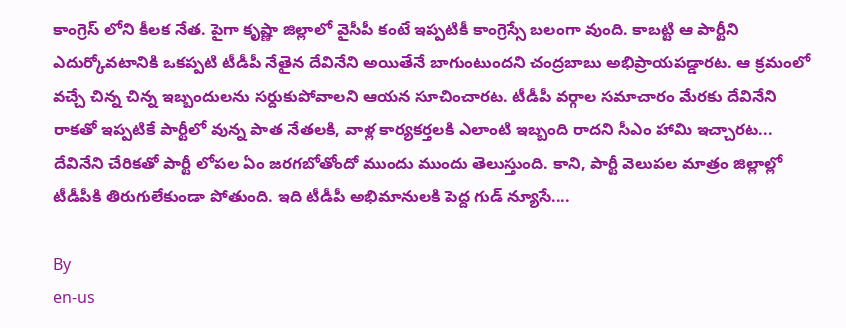కాంగ్రెస్ లోని కీలక నేత. పైగా కృష్ణా జిల్లాలో వైసీపీ కంటే ఇప్పటికీ కాంగ్రెస్సే బలంగా వుంది. కాబట్టి ఆ పార్టీని ఎదుర్కోవటానికి ఒకప్పటి టీడీపీ నేతైన దేవినేని అయితేనే బాగుంటుందని చంద్రబాబు అభిప్రాయపడ్డారట. ఆ క్రమంలో వచ్చే చిన్న చిన్న ఇబ్బందులను సర్దుకుపోవాలని ఆయన సూచించారట. టీడీపీ వర్గాల సమాచారం మేరకు దేవినేని రాకతో ఇప్పటికే పార్టీలో వున్న పాత నేతలకి, వాళ్ల కార్యకర్తలకి ఎలాంటి ఇబ్బంది రాదని సీఎం హామి ఇచ్చారట... దేవినేని చేరికతో పార్టీ లోపల ఏం జరగబోతోందో ముందు ముందు తెలుస్తుంది. కాని, పార్టీ వెలుపల మాత్రం జిల్లాల్లో టీడీపీకి తిరుగులేకుండా పోతుంది. ఇది టీడీపీ అభిమానులకి పెద్ద గుడ్ న్యూసే....

By
en-us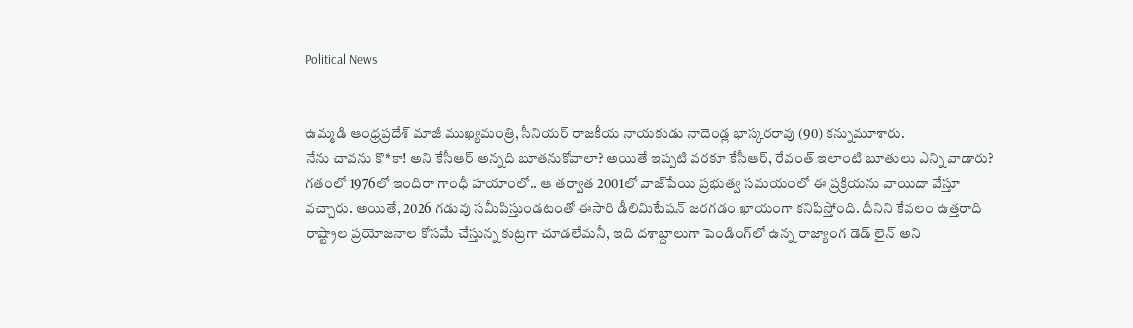Political News


ఉమ్మడి ఆంధ్రప్రదేశ్ మాజీ ముఖ్యమంత్రి, సీనియర్ రాజకీయ నాయకుడు నాదెండ్ల భాస్కరరావు (90) కన్నుమూశారు.
నేను చావ‌ను కొ*కా! అని కేసీఆర్ అన్న‌ది బూత‌నుకోవాలా? అయితే ఇప్ప‌టి వ‌ర‌కూ కేసీఆర్, రేవంత్ ఇలాంటి బూతులు ఎన్ని వాడారు?
గతంలో 1976లో ఇందిరా గాంధీ హయాంలో.. ఆ తర్వాత 2001లో వాజ్‌పేయి ప్రభుత్వ సమయంలో ఈ ప్రక్రియను వాయిదా వేస్తూ వచ్చారు. అయితే, 2026 గడువు సమీపిస్తుండటంతో ఈసారి డీలిమిటేషన్ జరగడం ఖాయంగా కనిపిస్తోంది. దీనిని కేవలం ఉత్తరాది రాష్ట్రాల ప్రయోజనాల కోసమే చేస్తున్న కుట్రగా చూడలేమనీ, ఇది దశాబ్దాలుగా పెండింగ్‌లో ఉన్న రాజ్యాంగ డెడ్ లైన్ అని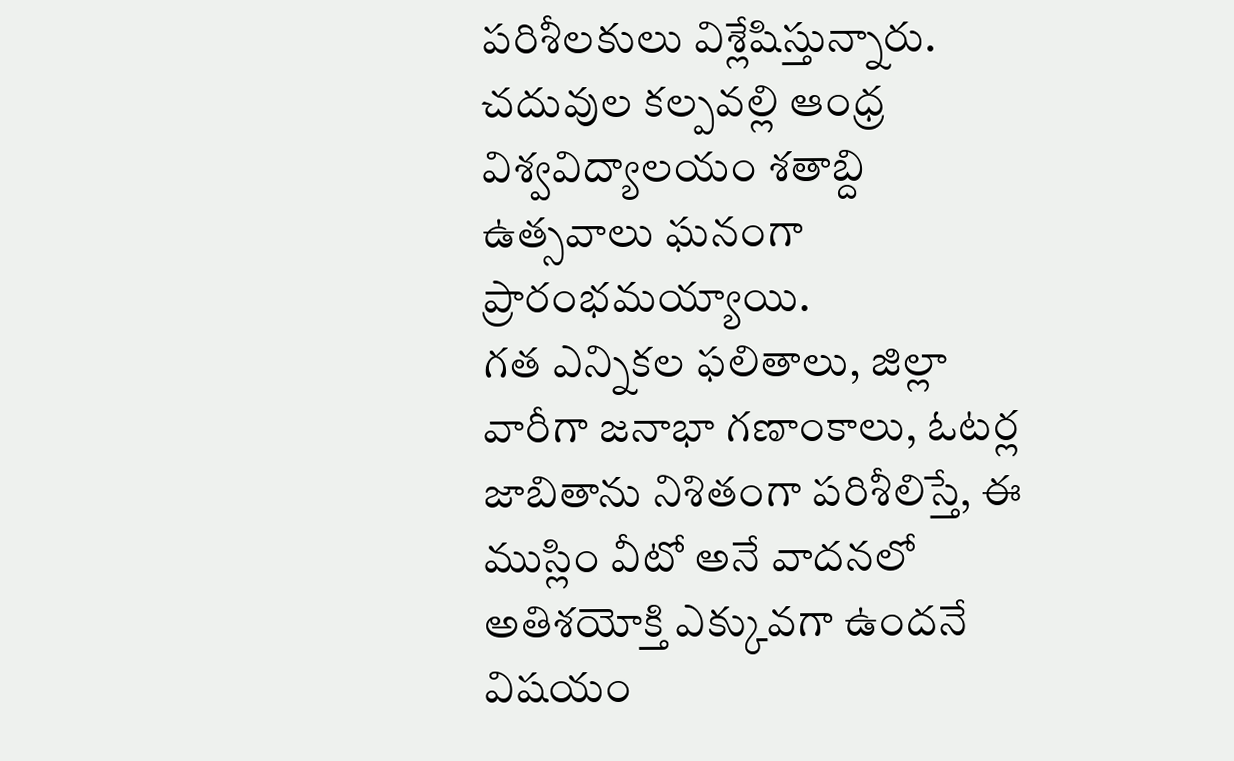పరిశీలకులు విశ్లేషిస్తున్నారు.
చదువుల కల్పవల్లి ఆంధ్ర విశ్వవిద్యాలయం శతాబ్ది ఉత్సవాలు ఘనంగా ప్రారంభమయ్యాయి.
గత ఎన్నికల ఫలితాలు, జిల్లా వారీగా జనాభా గణాంకాలు, ఓటర్ల జాబితాను నిశితంగా పరిశీలిస్తే, ఈ ముస్లిం వీటో అనే వాదనలో అతిశయోక్తి ఎక్కువగా ఉందనే విషయం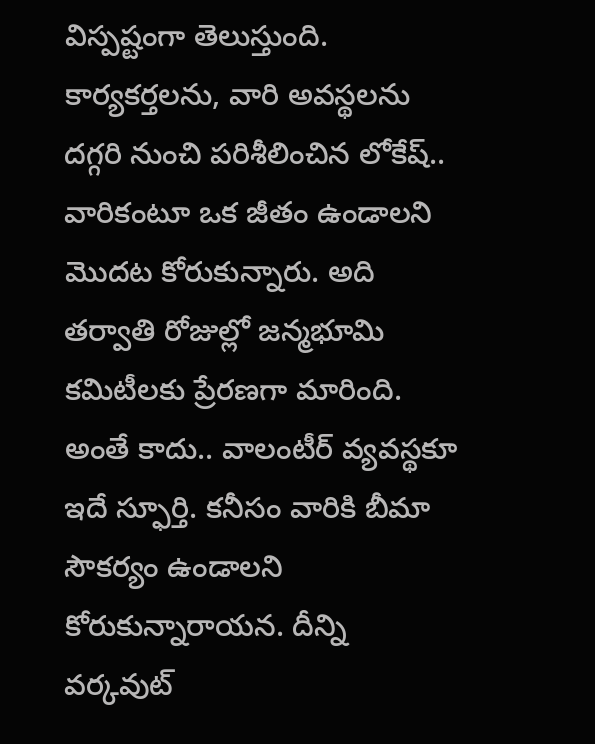విస్పష్టంగా తెలుస్తుంది.
కార్య‌క‌ర్త‌లను, వారి అవ‌స్థ‌ల‌ను ద‌గ్గ‌రి నుంచి ప‌రిశీలించిన లోకేష్.. వారికంటూ ఒక జీతం ఉండాలని మొద‌ట‌ కోరుకున్నారు. అది త‌ర్వాతి రోజుల్లో జ‌న్మ‌భూమి క‌మిటీల‌కు ప్రేర‌ణ‌గా మారింది. అంతే కాదు.. వాలంటీర్ వ్య‌వ‌స్థ‌కూ ఇదే స్ఫూర్తి. క‌నీసం వారికి బీమా సౌక‌ర్యం ఉండాల‌ని కోరుకున్నారాయ‌న‌. దీన్ని వ‌ర్క‌వుట్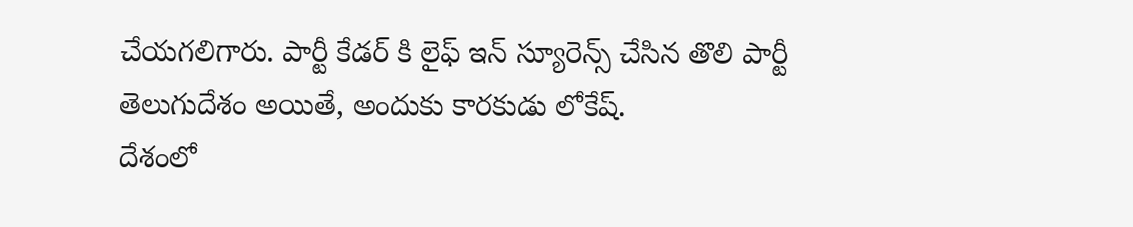చేయ‌గ‌లిగారు. పార్టీ కేడ‌ర్ కి లైఫ్ ఇన్ స్యూరెన్స్ చేసిన తొలి పార్టీ తెలుగుదేశం అయితే, అందుకు కార‌కుడు లోకేష్.
దేశంలో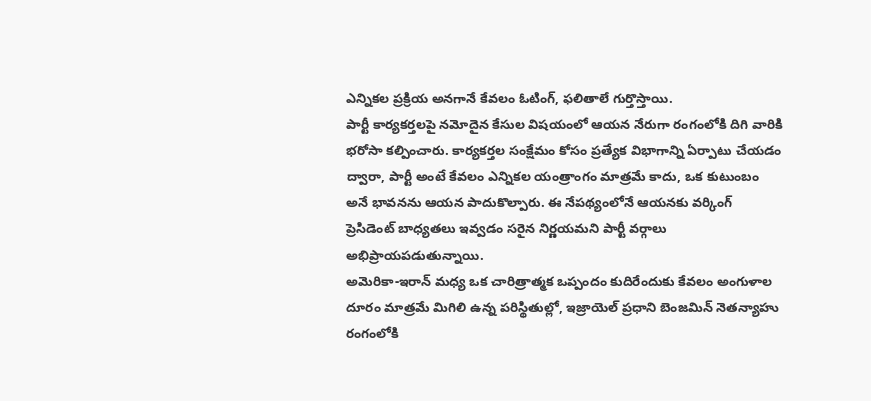ఎన్నికల ప్రక్రియ అనగానే కేవలం ఓటింగ్, ఫలితాలే గుర్తొస్తాయి.
పార్టీ కార్యకర్తలపై నమోదైన కేసుల విషయంలో ఆయన నేరుగా రంగంలోకి దిగి వారికి భరోసా కల్పించారు. కార్యకర్తల సంక్షేమం కోసం ప్రత్యేక విభాగాన్ని ఏర్పాటు చేయడం ద్వారా, పార్టీ అంటే కేవలం ఎన్నికల యంత్రాంగం మాత్రమే కాదు, ఒక కుటుంబం అనే భావనను ఆయన పాదుకొల్పారు. ఈ నేపథ్యంలోనే ఆయనకు వర్కింగ్ ప్రెసిడెంట్ బాధ్యతలు ఇవ్వడం సరైన నిర్ణయమని పార్టీ వర్గాలు అభిప్రాయపడుతున్నాయి.
అమెరికా-ఇరాన్ మధ్య ఒక చారిత్రాత్మక ఒప్పందం కుదిరేందుకు కేవలం అంగుళాల దూరం మాత్రమే మిగిలి ఉన్న పరిస్థితుల్లో, ఇజ్రాయెల్ ప్రధాని బెంజమిన్ నెతన్యాహు రంగంలోకి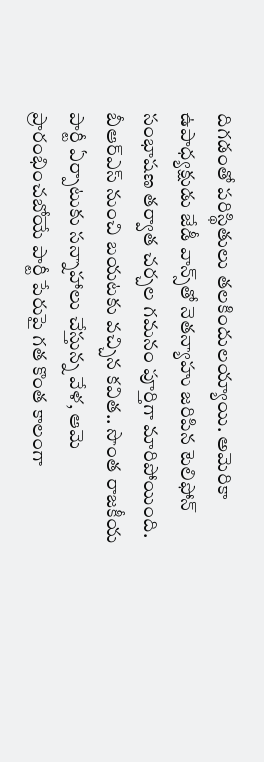దిగడంతో పరిస్థితులు తలకిందులయ్యాయి. అమెరికా ఉపాధ్యక్షుడు జేడీ వాన్స్‌తో నెతన్యాహు జరిపిన టెలిఫోన్ సంభాషణ తర్వాత చర్చల గమనం పూర్తిగా మారిపోయింది.
బీఆర్ఎస్ నుంచి బయటకు వచ్చిన కవిత.. సొంత రాజకీయ పార్టీ ఏర్పాటుకు సన్నాహాలు చేస్తున్న వేళ, ఆమె ప్రారంభించబోయే పార్టీ పేరుపై గత కొంత కాలంగా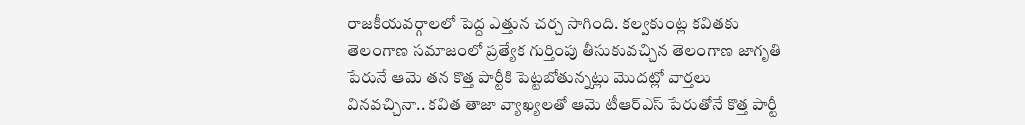రాజకీయవర్గాలలో పెద్ద ఎత్తున చర్చ సాగింది. కల్వకుంట్ల కవితకు తెలంగాణ సమాజంలో ప్రత్యేక గుర్తింపు తీసుకువచ్చిన తెలంగాణ జాగృతి పేరునే ఆమె తన కొత్త పార్టీకి పెట్టబోతున్నట్లు మొదట్లో వార్తలు వినవచ్చినా.. కవిత తాజా వ్యాఖ్యలతో ఆమె టీఆర్ఎస్ పేరుతోనే కొత్త పార్టీ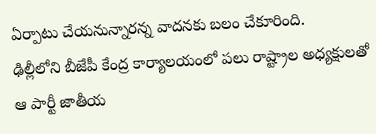ఏర్పాటు చేయనున్నారన్న వాదనకు బలం చేకూరింది.
ఢిల్లీలోని బీజేపీ కేంద్ర కార్యాలయంలో పలు రాష్ట్రాల అధ్యక్షులతో ఆ పార్టీ జాతీయ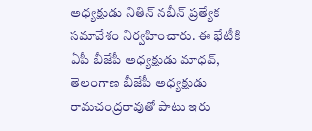అధ్యక్షుడు నితిన్ నబీన్ ప్రత్యేక సమావేశం నిర్వహించారు. ఈ భేటీకి ఏపీ బీజేపీ అధ్యక్షుడు మాధవ్, తెలంగాణ బీజేపీ అధ్యక్షుడు రామచంద్రరావుతో పాటు ఇరు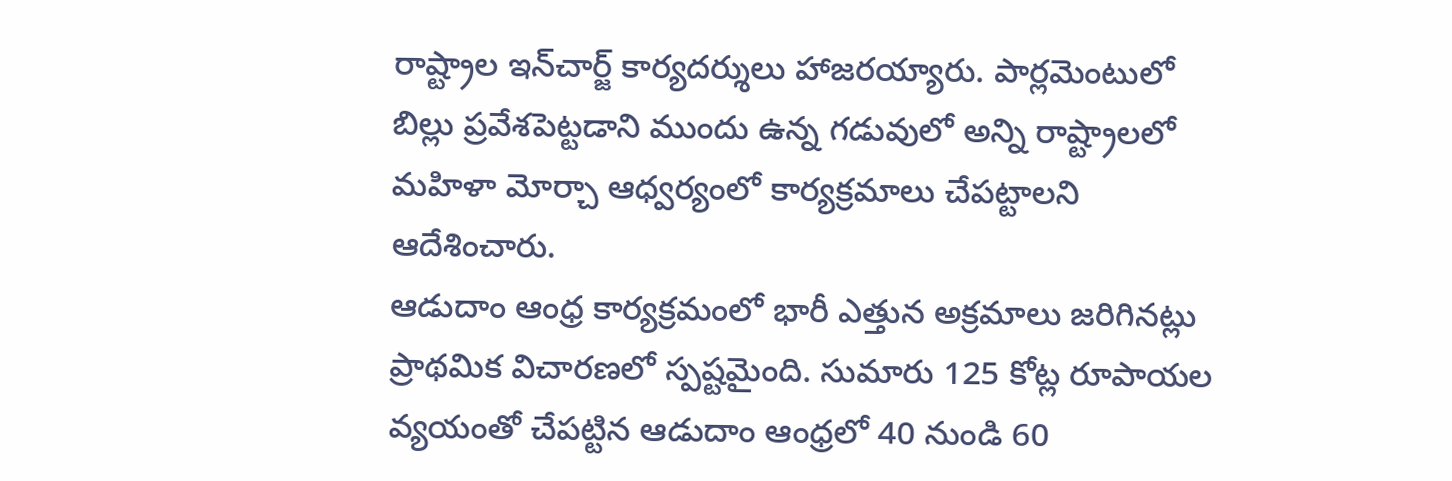రాష్ట్రాల ఇన్‌చార్జ్ కార్యదర్శులు హాజరయ్యారు. పార్లమెంటులో బిల్లు ప్రవేశపెట్టడాని ముందు ఉన్న గడువులో అన్ని రాష్ట్రాలలో మహిళా మోర్చా ఆధ్వర్యంలో కార్యక్రమాలు చేపట్టాలని ఆదేశించారు.
ఆడుదాం ఆంధ్ర కార్యక్రమంలో భారీ ఎత్తున అక్రమాలు జరిగినట్లు ప్రాథమిక విచారణలో స్పష్టమైంది. సుమారు 125 కోట్ల రూపాయల వ్యయంతో చేపట్టిన ఆడుదాం ఆంధ్రలో 40 నుండి 60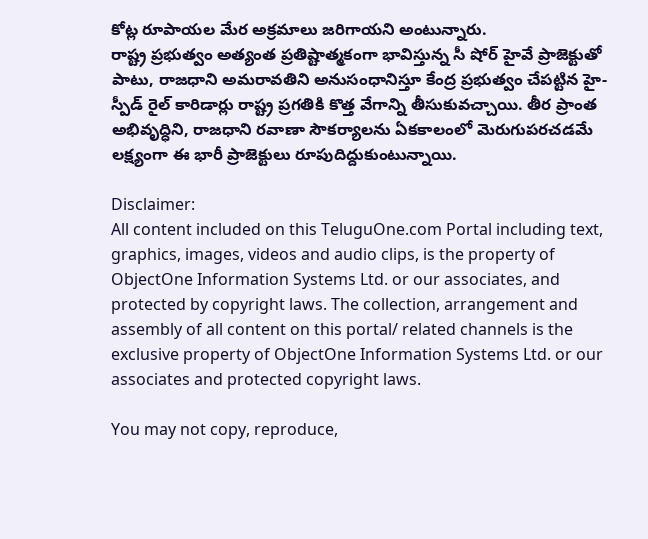కోట్ల రూపాయల మేర అక్రమాలు జరిగాయని అంటున్నారు.
రాష్ట్ర ప్రభుత్వం అత్యంత ప్రతిష్టాత్మకంగా భావిస్తున్న సీ షోర్ హైవే ప్రాజెక్టుతో పాటు, రాజధాని అమరావతిని అనుసంధానిస్తూ కేంద్ర ప్రభుత్వం చేపట్టిన హై-స్పీడ్ రైల్ కారిడార్లు రాష్ట్ర ప్రగతికి కొత్త వేగాన్ని తీసుకువచ్చాయి. తీర ప్రాంత అభివృద్ధిని, రాజధాని రవాణా సౌకర్యాలను ఏకకాలంలో మెరుగుపరచడమే లక్ష్యంగా ఈ భారీ ప్రాజెక్టులు రూపుదిద్దుకుంటున్నాయి.

Disclaimer:
All content included on this TeluguOne.com Portal including text, graphics, images, videos and audio clips, is the property of ObjectOne Information Systems Ltd. or our associates, and protected by copyright laws. The collection, arrangement and assembly of all content on this portal/ related channels is the exclusive property of ObjectOne Information Systems Ltd. or our associates and protected copyright laws.

You may not copy, reproduce,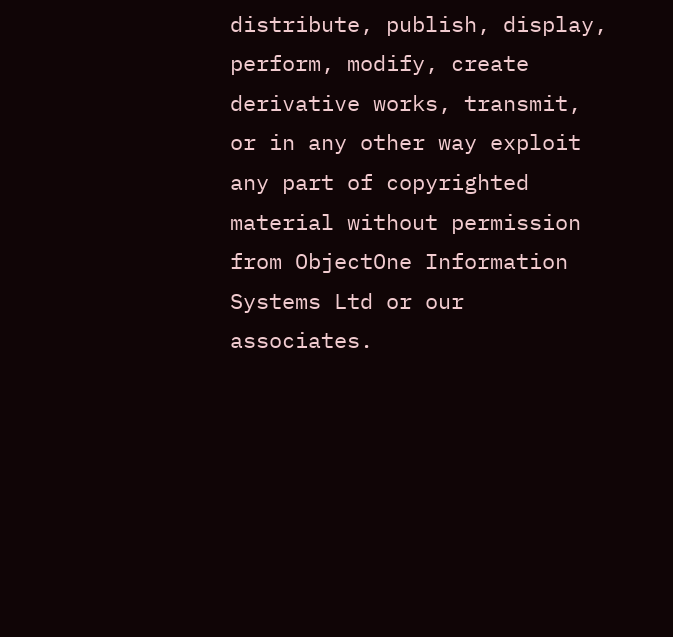distribute, publish, display, perform, modify, create derivative works, transmit, or in any other way exploit any part of copyrighted material without permission from ObjectOne Information Systems Ltd or our associates.